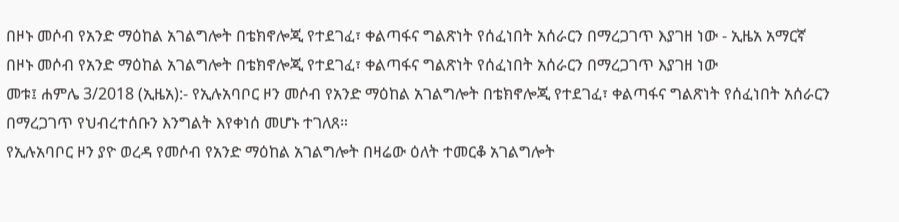በዞኑ መሶብ የአንድ ማዕከል አገልግሎት በቴክኖሎጂ የተደገፈ፣ ቀልጣፋና ግልጽነት የሰፈነበት አሰራርን በማረጋገጥ እያገዘ ነው - ኢዜአ አማርኛ
በዞኑ መሶብ የአንድ ማዕከል አገልግሎት በቴክኖሎጂ የተደገፈ፣ ቀልጣፋና ግልጽነት የሰፈነበት አሰራርን በማረጋገጥ እያገዘ ነው
መቱ፤ ሐምሌ 3/2018 (ኢዜአ):- የኢሉአባቦር ዞን መሶብ የአንድ ማዕከል አገልግሎት በቴክኖሎጂ የተደገፈ፣ ቀልጣፋና ግልጽነት የሰፈነበት አሰራርን በማረጋገጥ የህብረተሰቡን እንግልት እየቀነሰ መሆኑ ተገለጸ።
የኢሉአባቦር ዞን ያዮ ወረዳ የመሶብ የአንድ ማዕከል አገልግሎት በዛሬው ዕለት ተመርቆ አገልግሎት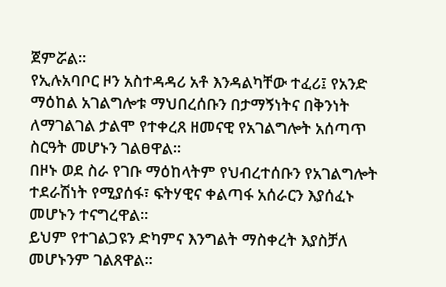ጀምሯል።
የኢሉአባቦር ዞን አስተዳዳሪ አቶ እንዳልካቸው ተፈሪ፤ የአንድ ማዕከል አገልግሎቱ ማህበረሰቡን በታማኝነትና በቅንነት ለማገልገል ታልሞ የተቀረጸ ዘመናዊ የአገልግሎት አሰጣጥ ስርዓት መሆኑን ገልፀዋል፡፡
በዞኑ ወደ ስራ የገቡ ማዕከላትም የህብረተሰቡን የአገልግሎት ተደራሽነት የሚያሰፋ፣ ፍትሃዊና ቀልጣፋ አሰራርን እያሰፈኑ መሆኑን ተናግረዋል።
ይህም የተገልጋዩን ድካምና እንግልት ማስቀረት እያስቻለ መሆኑንም ገልጸዋል።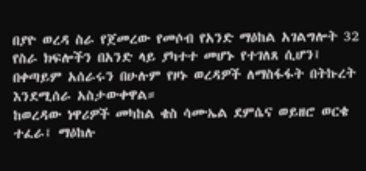በያዮ ወረዳ ስራ የጀመረው የመሶብ የአንድ ማዕከል አገልግሎት 32 የስራ ክፍሎችን በአንድ ላይ ያካተተ መሆኑ የተገለጸ ሲሆን፤ በቀጣይም አሰራሩን በሁሉም የዞኑ ወረዳዎች ለማስፋፋት በትኩረት እንደሚሰራ አስታውቀዋል።
ከወረዳው ነዋሪዎች መካከል ቄስ ሳሙኤል ደምሴና ወይዘሮ ወርቄ ተፈራ፤ ማዕከሉ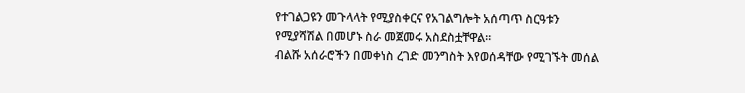የተገልጋዩን መጉላላት የሚያስቀርና የአገልግሎት አሰጣጥ ስርዓቱን የሚያሻሽል በመሆኑ ስራ መጀመሩ አስደስቷቸዋል።
ብልሹ አሰራሮችን በመቀነስ ረገድ መንግስት እየወሰዳቸው የሚገኙት መሰል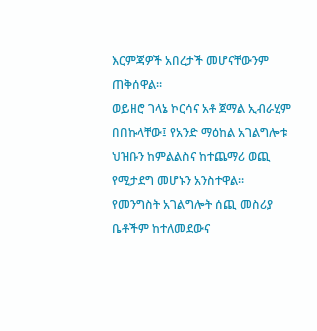እርምጃዎች አበረታች መሆናቸውንም ጠቅሰዋል።
ወይዘሮ ገላኔ ኮርሳና አቶ ጀማል ኢብራሂም በበኩላቸው፤ የአንድ ማዕከል አገልግሎቱ ህዝቡን ከምልልስና ከተጨማሪ ወጪ የሚታደግ መሆኑን አንስተዋል።
የመንግስት አገልግሎት ሰጪ መስሪያ ቤቶችም ከተለመደውና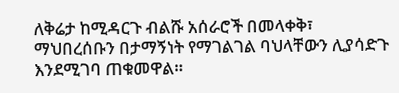ለቅሬታ ከሚዳርጉ ብልሹ አሰራሮች በመላቀቅ፣ ማህበረሰቡን በታማኝነት የማገልገል ባህላቸውን ሊያሳድጉ እንደሚገባ ጠቁመዋል።